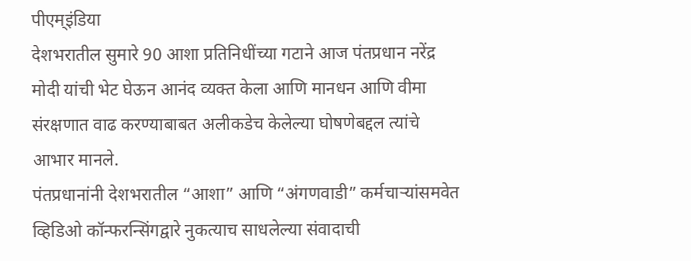पीएम्इंडिया
देशभरातील सुमारे 90 आशा प्रतिनिधींच्या गटाने आज पंतप्रधान नरेंद्र मोदी यांची भेट घेऊन आनंद व्यक्त केला आणि मानधन आणि वीमा संरक्षणात वाढ करण्याबाबत अलीकडेच केलेल्या घोषणेबद्दल त्यांचे आभार मानले.
पंतप्रधानांनी देशभरातील “आशा” आणि “अंगणवाडी” कर्मचाऱ्यांसमवेत व्हिडिओ कॉन्फरन्सिंगद्वारे नुकत्याच साधलेल्या संवादाची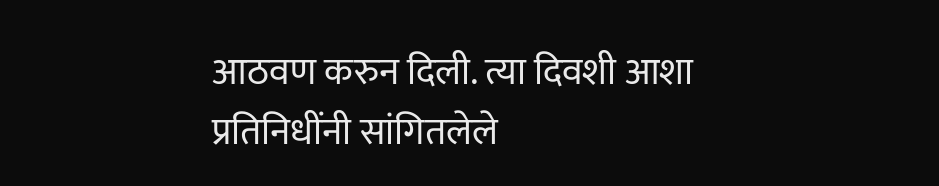आठवण करुन दिली. त्या दिवशी आशा प्रतिनिधींनी सांगितलेले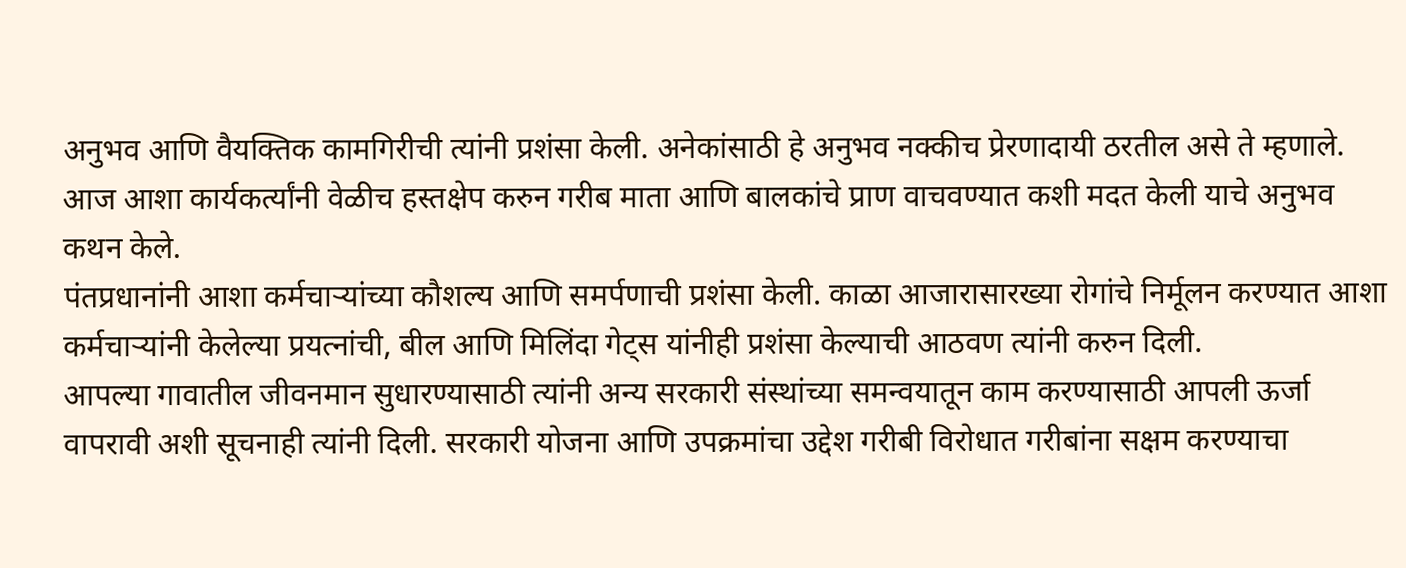अनुभव आणि वैयक्तिक कामगिरीची त्यांनी प्रशंसा केली. अनेकांसाठी हे अनुभव नक्कीच प्रेरणादायी ठरतील असे ते म्हणाले.
आज आशा कार्यकर्त्यांनी वेळीच हस्तक्षेप करुन गरीब माता आणि बालकांचे प्राण वाचवण्यात कशी मदत केली याचे अनुभव कथन केले.
पंतप्रधानांनी आशा कर्मचाऱ्यांच्या कौशल्य आणि समर्पणाची प्रशंसा केली. काळा आजारासारख्या रोगांचे निर्मूलन करण्यात आशा कर्मचाऱ्यांनी केलेल्या प्रयत्नांची, बील आणि मिलिंदा गेट्स यांनीही प्रशंसा केल्याची आठवण त्यांनी करुन दिली.
आपल्या गावातील जीवनमान सुधारण्यासाठी त्यांनी अन्य सरकारी संस्थांच्या समन्वयातून काम करण्यासाठी आपली ऊर्जा वापरावी अशी सूचनाही त्यांनी दिली. सरकारी योजना आणि उपक्रमांचा उद्देश गरीबी विरोधात गरीबांना सक्षम करण्याचा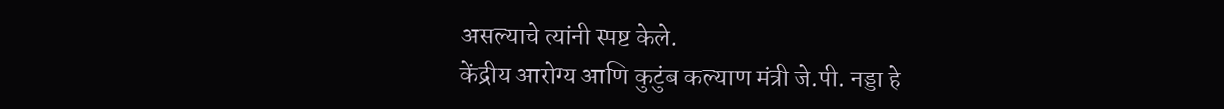असल्याचे त्यांनी स्पष्ट केले.
केंद्रीय आरोग्य आणि कुटुंब कल्याण मंत्री जे.पी. नड्डा हे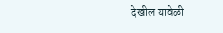देखील यावेळी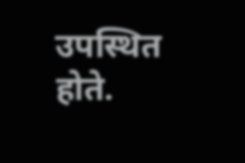उपस्थित होते.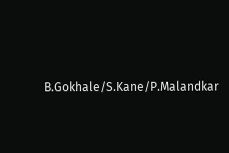B.Gokhale/S.Kane/P.Malandkar